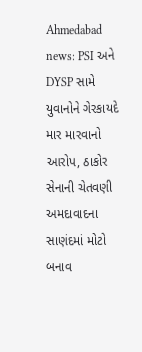Ahmedabad news: PSI અને DYSP સામે યુવાનોને ગેરકાયદે માર મારવાનો આરોપ, ઠાકોર સેનાની ચેતવણી
અમદાવાદના સાણંદમાં મોટો બનાવ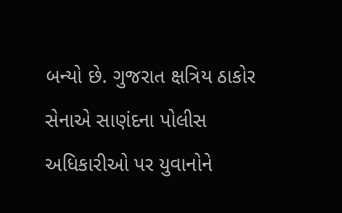બન્યો છે. ગુજરાત ક્ષત્રિય ઠાકોર સેનાએ સાણંદના પોલીસ અધિકારીઓ પર યુવાનોને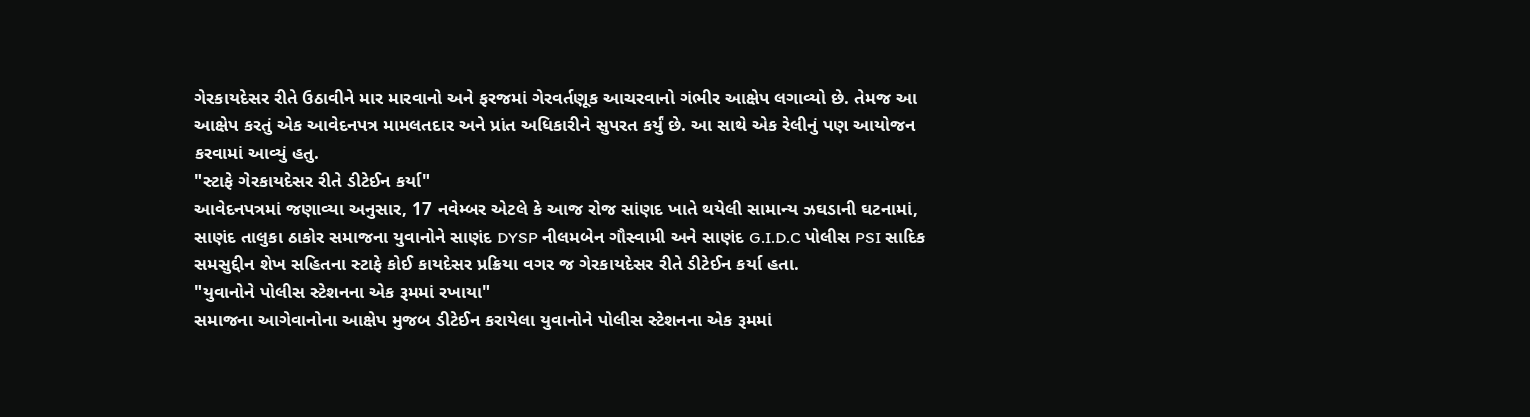ગેરકાયદેસર રીતે ઉઠાવીને માર મારવાનો અને ફરજમાં ગેરવર્તણૂક આચરવાનો ગંભીર આક્ષેપ લગાવ્યો છે. તેમજ આ આક્ષેપ કરતું એક આવેદનપત્ર મામલતદાર અને પ્રાંત અધિકારીને સુપરત કર્યું છે. આ સાથે એક રેલીનું પણ આયોજન કરવામાં આવ્યું હતુ.
"સ્ટાફે ગેરકાયદેસર રીતે ડીટેઈન કર્યા"
આવેદનપત્રમાં જણાવ્યા અનુસાર, 17 નવેમ્બર એટલે કે આજ રોજ સાંણદ ખાતે થયેલી સામાન્ય ઝઘડાની ઘટનામાં, સાણંદ તાલુકા ઠાકોર સમાજના યુવાનોને સાણંદ DYSP નીલમબેન ગૌસ્વામી અને સાણંદ G.I.D.C પોલીસ PSI સાદિક સમસુદ્દીન શેખ સહિતના સ્ટાફે કોઈ કાયદેસર પ્રક્રિયા વગર જ ગેરકાયદેસર રીતે ડીટેઈન કર્યા હતા.
"યુવાનોને પોલીસ સ્ટેશનના એક રૂમમાં રખાયા"
સમાજના આગેવાનોના આક્ષેપ મુજબ ડીટેઈન કરાયેલા યુવાનોને પોલીસ સ્ટેશનના એક રૂમમાં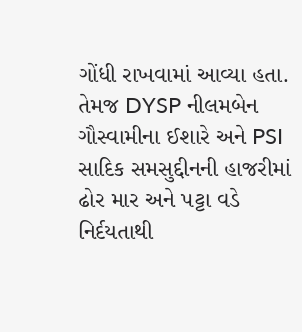ગોંધી રાખવામાં આવ્યા હતા. તેમજ DYSP નીલમબેન ગૌસ્વામીના ઈશારે અને PSI સાદિક સમસુદ્દીનની હાજરીમાં ઢોર માર અને પટ્ટા વડે નિર્દયતાથી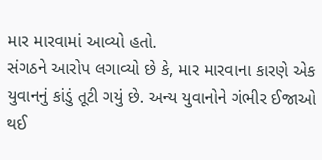માર મારવામાં આવ્યો હતો.
સંગઠને આરોપ લગાવ્યો છે કે, માર મારવાના કારણે એક યુવાનનું કાંડું તૂટી ગયું છે. અન્ય યુવાનોને ગંભીર ઈજાઓ થઈ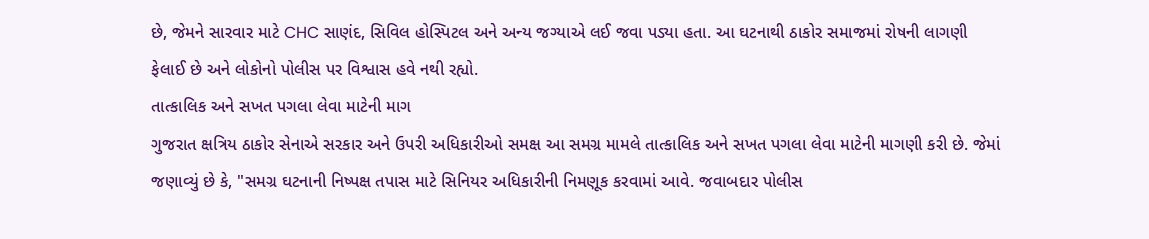છે, જેમને સારવાર માટે CHC સાણંદ, સિવિલ હોસ્પિટલ અને અન્ય જગ્યાએ લઈ જવા પડ્યા હતા. આ ઘટનાથી ઠાકોર સમાજમાં રોષની લાગણી ફેલાઈ છે અને લોકોનો પોલીસ પર વિશ્વાસ હવે નથી રહ્યો.
તાત્કાલિક અને સખત પગલા લેવા માટેની માગ
ગુજરાત ક્ષત્રિય ઠાકોર સેનાએ સરકાર અને ઉપરી અધિકારીઓ સમક્ષ આ સમગ્ર મામલે તાત્કાલિક અને સખત પગલા લેવા માટેની માગણી કરી છે. જેમાં જણાવ્યું છે કે, "સમગ્ર ઘટનાની નિષ્પક્ષ તપાસ માટે સિનિયર અધિકારીની નિમણૂક કરવામાં આવે. જવાબદાર પોલીસ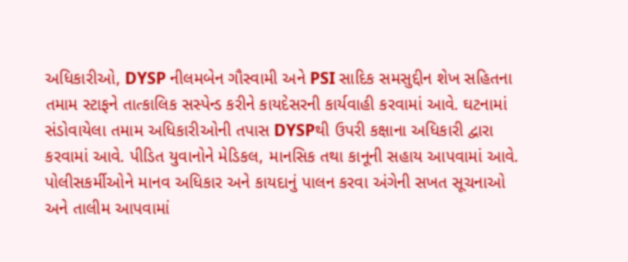અધિકારીઓ, DYSP નીલમબેન ગૌસ્વામી અને PSI સાદિક સમસુદ્દીન શેખ સહિતના તમામ સ્ટાફને તાત્કાલિક સસ્પેન્ડ કરીને કાયદેસરની કાર્યવાહી કરવામાં આવે. ઘટનામાં સંડોવાયેલા તમામ અધિકારીઓની તપાસ DYSPથી ઉપરી કક્ષાના અધિકારી દ્વારા કરવામાં આવે. પીડિત યુવાનોને મેડિકલ, માનસિક તથા કાનૂની સહાય આપવામાં આવે. પોલીસકર્મીઓને માનવ અધિકાર અને કાયદાનું પાલન કરવા અંગેની સખત સૂચનાઓ અને તાલીમ આપવામાં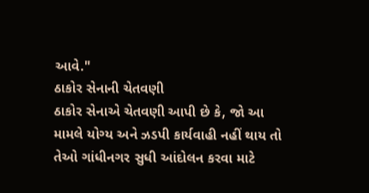આવે."
ઠાકોર સેનાની ચેતવણી
ઠાકોર સેનાએ ચેતવણી આપી છે કે, જો આ મામલે યોગ્ય અને ઝડપી કાર્યવાહી નહીં થાય તો તેઓ ગાંધીનગર સુધી આંદોલન કરવા માટે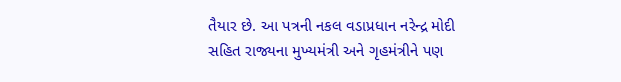તૈયાર છે. આ પત્રની નકલ વડાપ્રધાન નરેન્દ્ર મોદી સહિત રાજ્યના મુખ્યમંત્રી અને ગૃહમંત્રીને પણ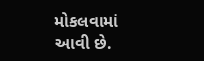મોકલવામાં આવી છે.